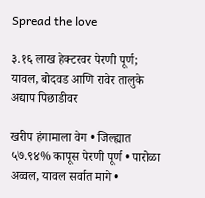Spread the love

३.१६ लाख हेक्टरवर पेरणी पूर्ण; यावल, बोदवड आणि रावेर तालुके अद्याप पिछाडीवर

खरीप हंगामाला वेग • जिल्ह्यात ५७.९४% कापूस पेरणी पूर्ण • पारोळा अव्वल, यावल सर्वात मागे •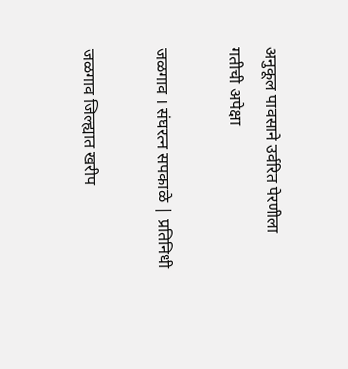अनुकूल पावसाने उर्वरित पेरणीला गतीची अपेक्षा

जळगाव । संघरत्न सपकाळे | प्रतिनिधी

जळगाव जिल्ह्यात खरीप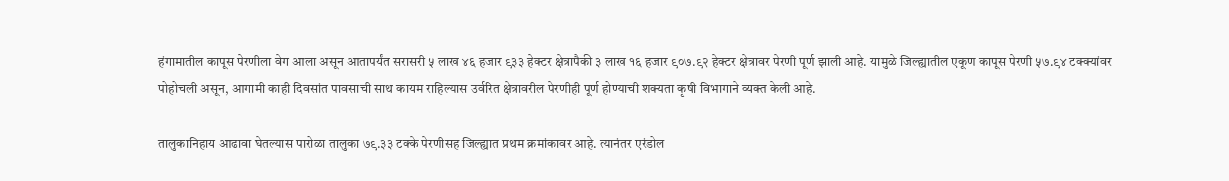हंगामातील कापूस पेरणीला वेग आला असून आतापर्यंत सरासरी ५ लाख ४६ हजार ९३३ हेक्टर क्षेत्रापैकी ३ लाख १६ हजार ९०७.९२ हेक्टर क्षेत्रावर पेरणी पूर्ण झाली आहे. यामुळे जिल्ह्यातील एकूण कापूस पेरणी ५७.९४ टक्क्यांवर पोहोचली असून, आगामी काही दिवसांत पावसाची साथ कायम राहिल्यास उर्वरित क्षेत्रावरील पेरणीही पूर्ण होण्याची शक्यता कृषी विभागाने व्यक्त केली आहे.

तालुकानिहाय आढावा घेतल्यास पारोळा तालुका ७९.३३ टक्के पेरणीसह जिल्ह्यात प्रथम क्रमांकावर आहे. त्यानंतर एरंडोल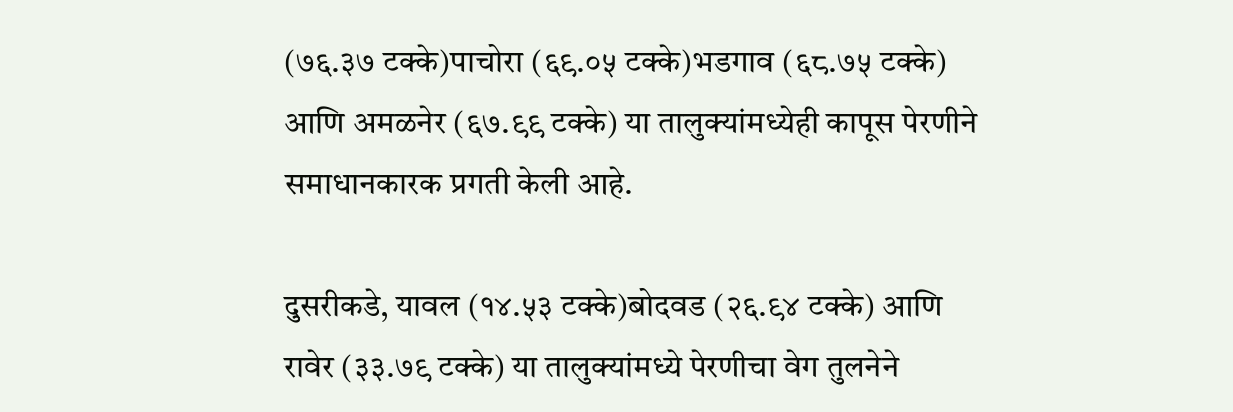(७६.३७ टक्के)पाचोरा (६९.०५ टक्के)भडगाव (६८.७५ टक्के) आणि अमळनेर (६७.९९ टक्के) या तालुक्यांमध्येही कापूस पेरणीने समाधानकारक प्रगती केली आहे.

दुसरीकडे, यावल (१४.५३ टक्के)बोदवड (२६.९४ टक्के) आणि रावेर (३३.७९ टक्के) या तालुक्यांमध्ये पेरणीचा वेग तुलनेने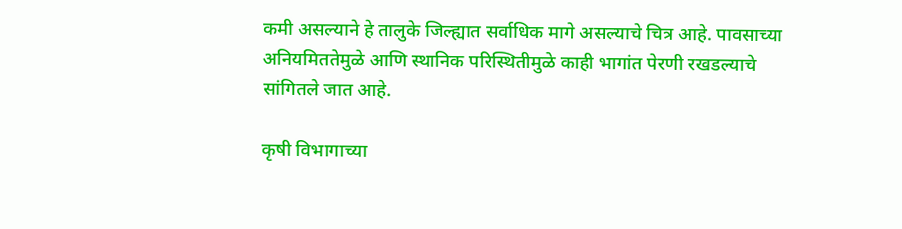कमी असल्याने हे तालुके जिल्ह्यात सर्वाधिक मागे असल्याचे चित्र आहे. पावसाच्या अनियमिततेमुळे आणि स्थानिक परिस्थितीमुळे काही भागांत पेरणी रखडल्याचे सांगितले जात आहे.

कृषी विभागाच्या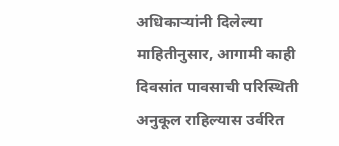अधिकाऱ्यांनी दिलेल्या माहितीनुसार, आगामी काही दिवसांत पावसाची परिस्थिती अनुकूल राहिल्यास उर्वरित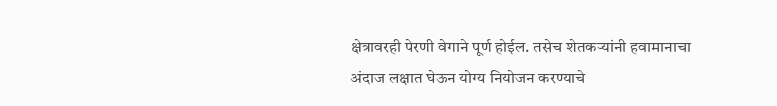क्षेत्रावरही पेरणी वेगाने पूर्ण होईल. तसेच शेतकऱ्यांनी हवामानाचा अंदाज लक्षात घेऊन योग्य नियोजन करण्याचे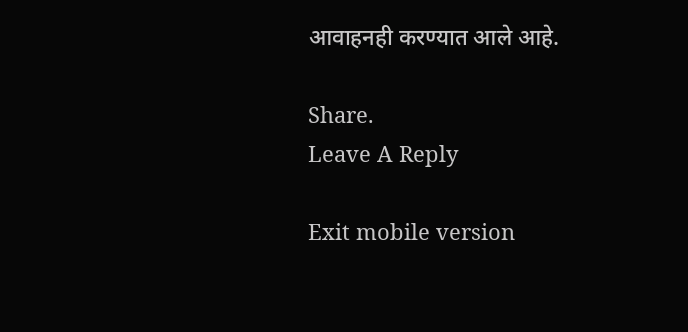आवाहनही करण्यात आले आहे.

Share.
Leave A Reply

Exit mobile version